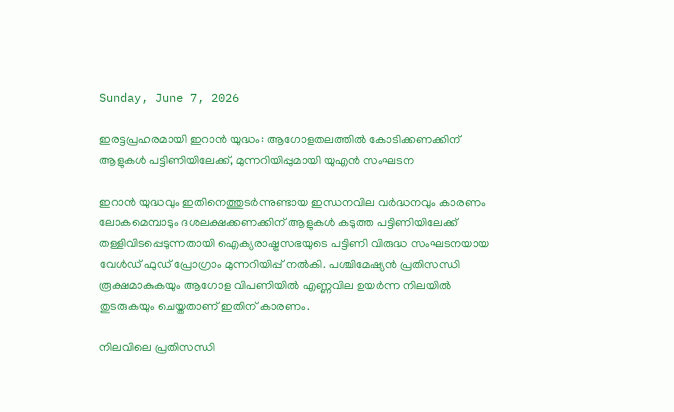Sunday, June 7, 2026

ഇരട്ടപ്രഹരമായി ഇറാൻ യുദ്ധം: ആഗോളതലത്തിൽ കോടിക്കണക്കിന് ആളുകൾ പട്ടിണിയിലേക്ക്, മുന്നറിയിപ്പുമായി യുഎൻ സംഘടന

ഇറാൻ യുദ്ധവും ഇതിനെത്തുടർന്നുണ്ടായ ഇന്ധനവില വർദ്ധനവും കാരണം ലോകമെമ്പാടും ദശലക്ഷക്കണക്കിന് ആളുകൾ കടുത്ത പട്ടിണിയിലേക്ക് തള്ളിവിടപ്പെടുന്നതായി ഐക്യരാഷ്ട്രസഭയുടെ പട്ടിണി വിരുദ്ധ സംഘടനയായ വേൾഡ് ഫുഡ് പ്രോഗ്രാം മുന്നറിയിപ്പ് നൽകി. പശ്ചിമേഷ്യൻ പ്രതിസന്ധി രൂക്ഷമാകുകയും ആഗോള വിപണിയിൽ എണ്ണവില ഉയർന്ന നിലയിൽ തുടരുകയും ചെയ്തതാണ് ഇതിന് കാരണം.

നിലവിലെ പ്രതിസന്ധി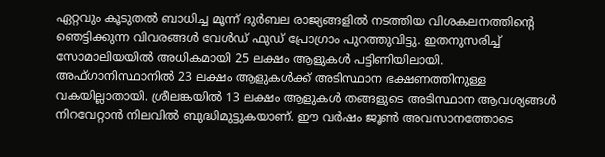ഏറ്റവും കൂടുതൽ ബാധിച്ച മൂന്ന് ദുർബല രാജ്യങ്ങളിൽ നടത്തിയ വിശകലനത്തിന്റെ ഞെട്ടിക്കുന്ന വിവരങ്ങൾ വേൾഡ് ഫുഡ് പ്രോഗ്രാം പുറത്തുവിട്ടു. ഇതനുസരിച്ച് സോമാലിയയിൽ അധികമായി 25 ലക്ഷം ആളുകൾ പട്ടിണിയിലായി. അഫ്ഗാനിസ്ഥാനിൽ 23 ലക്ഷം ആളുകൾക്ക് അടിസ്ഥാന ഭക്ഷണത്തിനുള്ള വകയില്ലാതായി. ശ്രീലങ്കയിൽ 13 ലക്ഷം ആളുകൾ തങ്ങളുടെ അടിസ്ഥാന ആവശ്യങ്ങൾ നിറവേറ്റാൻ നിലവിൽ ബുദ്ധിമുട്ടുകയാണ്. ഈ വർഷം ജൂൺ അവസാനത്തോടെ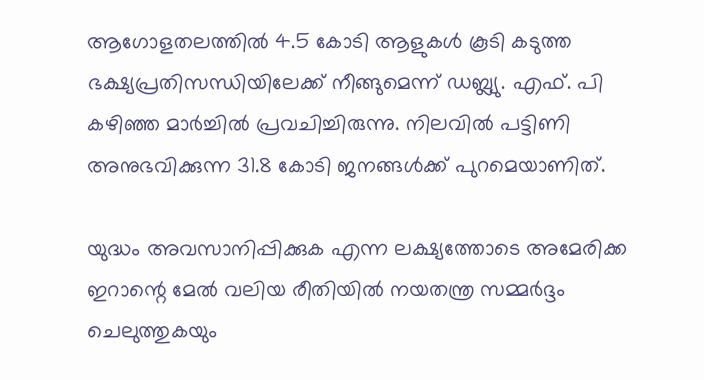ആഗോളതലത്തിൽ 4.5 കോടി ആളുകൾ കൂടി കടുത്ത ഭക്ഷ്യപ്രതിസന്ധിയിലേക്ക് നീങ്ങുമെന്ന് ഡബ്ല്യു. എഫ്‌. പി കഴിഞ്ഞ മാർച്ചിൽ പ്രവചിച്ചിരുന്നു. നിലവിൽ പട്ടിണി അനുഭവിക്കുന്ന 31.8 കോടി ജനങ്ങൾക്ക് പുറമെയാണിത്.

യുദ്ധം അവസാനിപ്പിക്കുക എന്ന ലക്ഷ്യത്തോടെ അമേരിക്ക ഇറാന്റെ മേൽ വലിയ രീതിയിൽ നയതന്ത്ര സമ്മർദ്ദം ചെലുത്തുകയും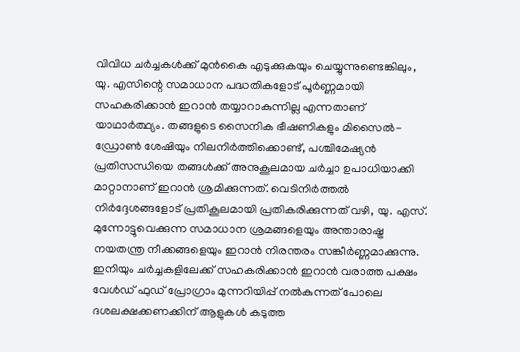വിവിധ ചർച്ചകൾക്ക് മുൻകൈ എടുക്കുകയും ചെയ്യുന്നുണ്ടെങ്കിലും, യു. എസിന്റെ സമാധാന പദ്ധതികളോട് പൂർണ്ണമായി സഹകരിക്കാൻ ഇറാൻ തയ്യാറാകുന്നില്ല എന്നതാണ് യാഥാർത്ഥ്യം. തങ്ങളുടെ സൈനിക ഭീഷണികളും മിസൈൽ-ഡ്രോൺ ശേഷിയും നിലനിർത്തിക്കൊണ്ട്, പശ്ചിമേഷ്യൻ പ്രതിസന്ധിയെ തങ്ങൾക്ക് അനുകൂലമായ ചർച്ചാ ഉപാധിയാക്കി മാറ്റാനാണ് ഇറാൻ ശ്രമിക്കുന്നത്. വെടിനിർത്തൽ നിർദ്ദേശങ്ങളോട് പ്രതികൂലമായി പ്രതികരിക്കുന്നത് വഴി, യു. എസ്. മുന്നോട്ടുവെക്കുന്ന സമാധാന ശ്രമങ്ങളെയും അന്താരാഷ്ട്ര നയതന്ത്ര നീക്കങ്ങളെയും ഇറാൻ നിരന്തരം സങ്കീർണ്ണമാക്കുന്നു. ഇനിയും ചർച്ചകളിലേക്ക് സഹകരിക്കാൻ ഇറാൻ വരാത്ത പക്ഷം വേൾഡ് ഫുഡ് പ്രോഗ്രാം മുന്നറിയിപ്പ് നൽകുന്നത് പോലെ ദശലക്ഷക്കണക്കിന് ആളുകൾ കടുത്ത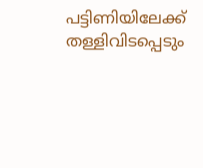പട്ടിണിയിലേക്ക് തള്ളിവിടപ്പെടും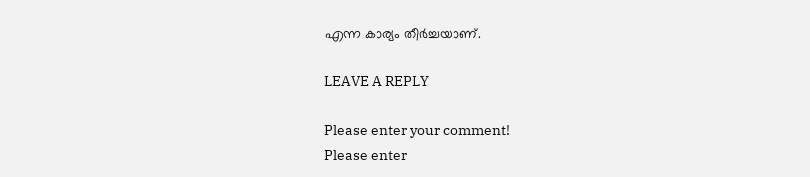എന്ന കാര്യം തീർച്ചയാണ്.

LEAVE A REPLY

Please enter your comment!
Please enter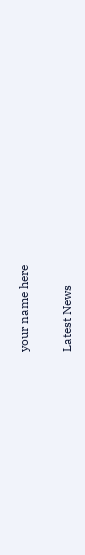your name here

Latest News